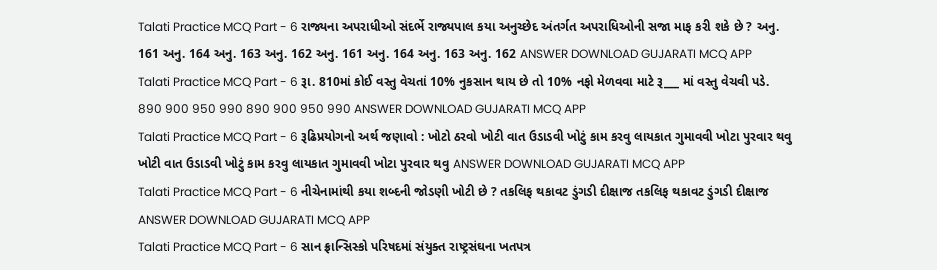Talati Practice MCQ Part - 6 રાજ્યના અપરાધીઓ સંદર્ભે રાજ્યપાલ કયા અનુચ્છેદ અંતર્ગત અપરાધિઓની સજા માફ કરી શકે છે ? અનુ. 161 અનુ. 164 અનુ. 163 અનુ. 162 અનુ. 161 અનુ. 164 અનુ. 163 અનુ. 162 ANSWER DOWNLOAD GUJARATI MCQ APP
Talati Practice MCQ Part - 6 રૂા. 810માં કોઈ વસ્તુ વેચતાં 10% નુકસાન થાય છે તો 10% નફો મેળવવા માટે રૂ___ માં વસ્તુ વેચવી પડે. 890 900 950 990 890 900 950 990 ANSWER DOWNLOAD GUJARATI MCQ APP
Talati Practice MCQ Part - 6 રૂઢિપ્રયોગનો અર્થ જણાવો : ખોટો ઠરવો ખોટી વાત ઉડાડવી ખોટું કામ કરવુ લાયકાત ગુમાવવી ખોટા પુરવાર થવુ ખોટી વાત ઉડાડવી ખોટું કામ કરવુ લાયકાત ગુમાવવી ખોટા પુરવાર થવુ ANSWER DOWNLOAD GUJARATI MCQ APP
Talati Practice MCQ Part - 6 નીચેનામાંથી કયા શબ્દની જોડણી ખોટી છે ? તકલિફ થકાવટ ડુંગડી દીક્ષાજ તકલિફ થકાવટ ડુંગડી દીક્ષાજ ANSWER DOWNLOAD GUJARATI MCQ APP
Talati Practice MCQ Part - 6 સાન ફ્રાન્સિસ્કો પરિષદમાં સંયુક્ત રાષ્ટ્રસંઘના ખતપત્ર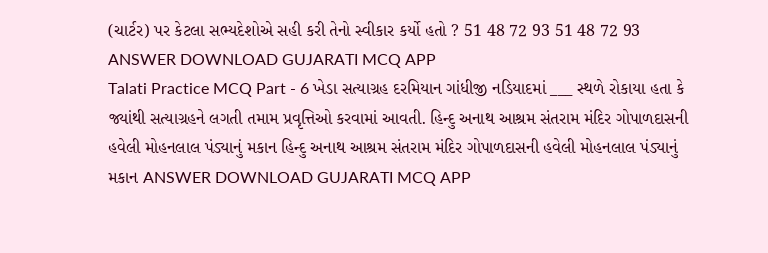(ચાર્ટર) પર કેટલા સભ્યદેશોએ સહી કરી તેનો સ્વીકાર કર્યો હતો ? 51 48 72 93 51 48 72 93 ANSWER DOWNLOAD GUJARATI MCQ APP
Talati Practice MCQ Part - 6 ખેડા સત્યાગ્રહ દરમિયાન ગાંધીજી નડિયાદમાં ___ સ્થળે રોકાયા હતા કે જ્યાંથી સત્યાગ્રહને લગતી તમામ પ્રવૃત્તિઓ કરવામાં આવતી. હિન્દુ અનાથ આશ્રમ સંતરામ મંદિર ગોપાળદાસની હવેલી મોહનલાલ પંડ્યાનું મકાન હિન્દુ અનાથ આશ્રમ સંતરામ મંદિર ગોપાળદાસની હવેલી મોહનલાલ પંડ્યાનું મકાન ANSWER DOWNLOAD GUJARATI MCQ APP